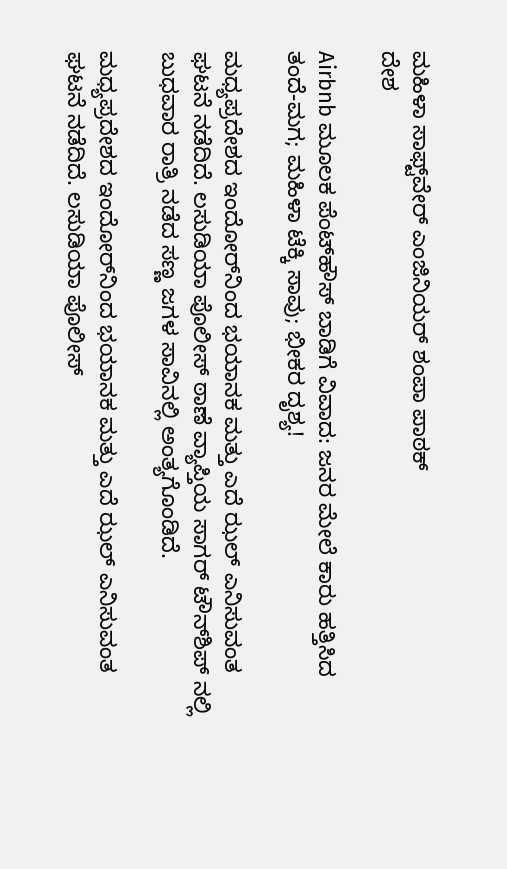ಮಹಿಳಾ ಸಾಫ್ಟ್‌ವೇರ್ ಎಂಜಿನಿಯರ್ ಶಂಪಾ ಪಾಠಕ್
ದೇಶ

Airbnb ಮೂಲಕ ಪೆಂಟ್‌ಹೌಸ್ ಬಾಡಿಗೆ ವಿವಾದ: ಜನರ ಮೇಲೆ ಕಾರು ಹತ್ತಿಸಿದ ತಂದೆ-ಮಗ; ಮಹಿಳಾ ಟೆಕ್ಕಿ ಸಾವು; ಭೀಕರ ದೃಶ್ಯ!

ಮಧ್ಯಪ್ರದೇಶದ ಇಂದೋರ್‌ನಿಂದ ಭಯಾನಕ ಮತ್ತು ಎದೆ ಝಲ್ ಎನಿಸುವಂತ ಘಟನೆ ನಡೆದಿದೆ. ಲಸುಡಿಯಾ ಪೊಲೀಸ್ ಠಾಣೆ ವ್ಯಾಪ್ತಿಯ ಸಾಗರ್ ಟೌನ್‌ಶಿಪ್ ನಲ್ಲಿ ಬುಧವಾರ ರಾತ್ರಿ ನಡೆದ ಸಣ್ಣ ಜಗಳ ಸಾವಿನಲ್ಲಿ ಅಂತ್ಯಗೊಂಡಿದೆ.

ಮಧ್ಯಪ್ರದೇಶದ ಇಂದೋರ್‌ನಿಂದ ಭಯಾನಕ ಮತ್ತು ಎದೆ ಝಲ್ ಎನಿಸುವಂತ ಘಟನೆ ನಡೆದಿದೆ. ಲಸುಡಿಯಾ ಪೊಲೀಸ್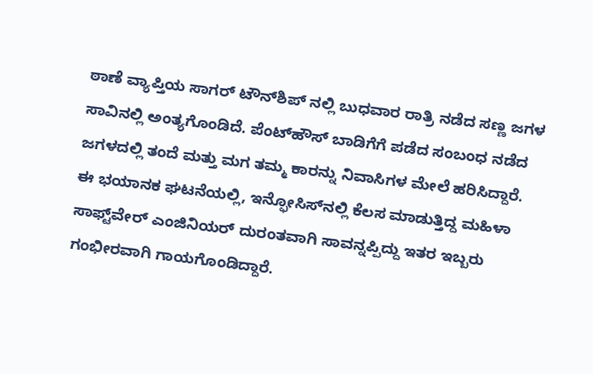ಠಾಣೆ ವ್ಯಾಪ್ತಿಯ ಸಾಗರ್ ಟೌನ್‌ಶಿಪ್ ನಲ್ಲಿ ಬುಧವಾರ ರಾತ್ರಿ ನಡೆದ ಸಣ್ಣ ಜಗಳ ಸಾವಿನಲ್ಲಿ ಅಂತ್ಯಗೊಂಡಿದೆ. ಪೆಂಟ್‌ಹೌಸ್ ಬಾಡಿಗೆಗೆ ಪಡೆದ ಸಂಬಂಧ ನಡೆದ ಜಗಳದಲ್ಲಿ ತಂದೆ ಮತ್ತು ಮಗ ತಮ್ಮ ಕಾರನ್ನು ನಿವಾಸಿಗಳ ಮೇಲೆ ಹರಿಸಿದ್ದಾರೆ. ಈ ಭಯಾನಕ ಘಟನೆಯಲ್ಲಿ, ಇನ್ಫೋಸಿಸ್‌ನಲ್ಲಿ ಕೆಲಸ ಮಾಡುತ್ತಿದ್ದ ಮಹಿಳಾ ಸಾಫ್ಟ್‌ವೇರ್ ಎಂಜಿನಿಯರ್ ದುರಂತವಾಗಿ ಸಾವನ್ನಪ್ಪಿದ್ದು ಇತರ ಇಬ್ಬರು ಗಂಭೀರವಾಗಿ ಗಾಯಗೊಂಡಿದ್ದಾರೆ.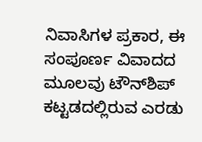ನಿವಾಸಿಗಳ ಪ್ರಕಾರ, ಈ ಸಂಪೂರ್ಣ ವಿವಾದದ ಮೂಲವು ಟೌನ್‌ಶಿಪ್ ಕಟ್ಟಡದಲ್ಲಿರುವ ಎರಡು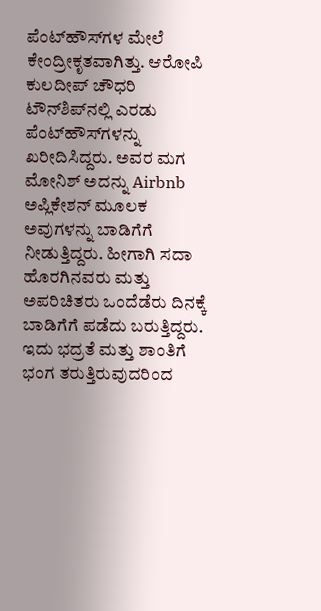ಪೆಂಟ್‌ಹೌಸ್‌ಗಳ ಮೇಲೆ ಕೇಂದ್ರೀಕೃತವಾಗಿತ್ತು. ಆರೋಪಿ ಕುಲದೀಪ್ ಚೌಧರಿ ಟೌನ್‌ಶಿಪ್‌ನಲ್ಲಿ ಎರಡು ಪೆಂಟ್‌ಹೌಸ್‌ಗಳನ್ನು ಖರೀದಿಸಿದ್ದರು. ಅವರ ಮಗ ಮೋನಿಶ್ ಅದನ್ನು Airbnb ಅಪ್ಲಿಕೇಶನ್ ಮೂಲಕ ಅವುಗಳನ್ನು ಬಾಡಿಗೆಗೆ ನೀಡುತ್ತಿದ್ದರು. ಹೀಗಾಗಿ ಸದಾ ಹೊರಗಿನವರು ಮತ್ತು ಅಪರಿಚಿತರು ಒಂದೆಡೆರು ದಿನಕ್ಕೆ ಬಾಡಿಗೆಗೆ ಪಡೆದು ಬರುತ್ತಿದ್ದರು. ಇದು ಭದ್ರತೆ ಮತ್ತು ಶಾಂತಿಗೆ ಭಂಗ ತರುತ್ತಿರುವುದರಿಂದ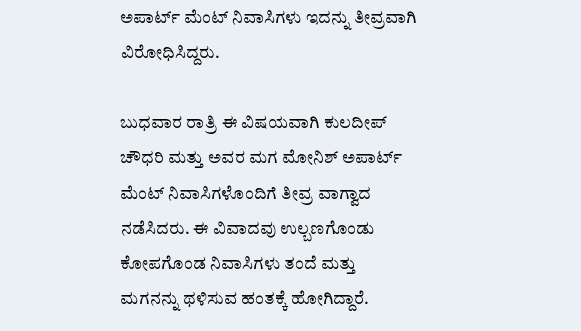ಅಪಾರ್ಟ್ ಮೆಂಟ್ ನಿವಾಸಿಗಳು ಇದನ್ನು ತೀವ್ರವಾಗಿ ವಿರೋಧಿಸಿದ್ದರು.

ಬುಧವಾರ ರಾತ್ರಿ ಈ ವಿಷಯವಾಗಿ ಕುಲದೀಪ್ ಚೌಧರಿ ಮತ್ತು ಅವರ ಮಗ ಮೋನಿಶ್ ಅಪಾರ್ಟ್ ಮೆಂಟ್ ನಿವಾಸಿಗಳೊಂದಿಗೆ ತೀವ್ರ ವಾಗ್ವಾದ ನಡೆಸಿದರು. ಈ ವಿವಾದವು ಉಲ್ಬಣಗೊಂಡು ಕೋಪಗೊಂಡ ನಿವಾಸಿಗಳು ತಂದೆ ಮತ್ತು ಮಗನನ್ನು ಥಳಿಸುವ ಹಂತಕ್ಕೆ ಹೋಗಿದ್ದಾರೆ.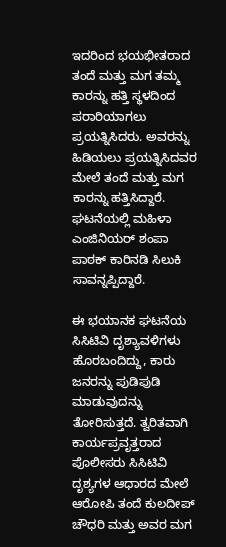ಇದರಿಂದ ಭಯಭೀತರಾದ ತಂದೆ ಮತ್ತು ಮಗ ತಮ್ಮ ಕಾರನ್ನು ಹತ್ತಿ ಸ್ಥಳದಿಂದ ಪರಾರಿಯಾಗಲು ಪ್ರಯತ್ನಿಸಿದರು. ಅವರನ್ನು ಹಿಡಿಯಲು ಪ್ರಯತ್ನಿಸಿದವರ ಮೇಲೆ ತಂದೆ ಮತ್ತು ಮಗ ಕಾರನ್ನು ಹತ್ತಿಸಿದ್ದಾರೆ. ಘಟನೆಯಲ್ಲಿ ಮಹಿಳಾ ಎಂಜಿನಿಯರ್ ಶಂಪಾ ಪಾಠಕ್ ಕಾರಿನಡಿ ಸಿಲುಕಿ ಸಾವನ್ನಪ್ಪಿದ್ದಾರೆ.

ಈ ಭಯಾನಕ ಘಟನೆಯ ಸಿಸಿಟಿವಿ ದೃಶ್ಯಾವಳಿಗಳು ಹೊರಬಂದಿದ್ದು, ಕಾರು ಜನರನ್ನು ಪುಡಿಪುಡಿ ಮಾಡುವುದನ್ನು ತೋರಿಸುತ್ತದೆ. ತ್ವರಿತವಾಗಿ ಕಾರ್ಯಪ್ರವೃತ್ತರಾದ ಪೊಲೀಸರು ಸಿಸಿಟಿವಿ ದೃಶ್ಯಗಳ ಆಧಾರದ ಮೇಲೆ ಆರೋಪಿ ತಂದೆ ಕುಲದೀಪ್ ಚೌಧರಿ ಮತ್ತು ಅವರ ಮಗ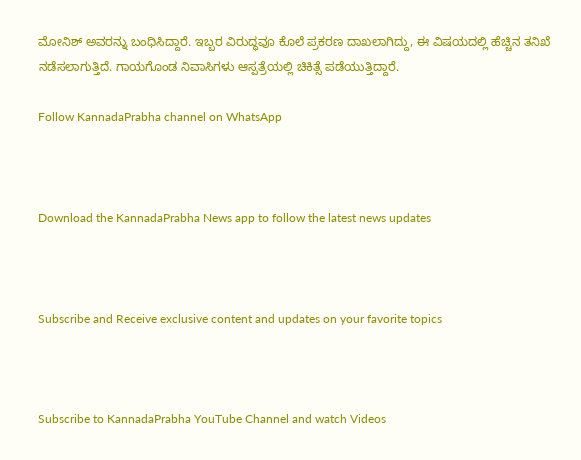ಮೋನಿಶ್ ಅವರನ್ನು ಬಂಧಿಸಿದ್ದಾರೆ. ಇಬ್ಬರ ವಿರುದ್ಧವೂ ಕೊಲೆ ಪ್ರಕರಣ ದಾಖಲಾಗಿದ್ದು, ಈ ವಿಷಯದಲ್ಲಿ ಹೆಚ್ಚಿನ ತನಿಖೆ ನಡೆಸಲಾಗುತ್ತಿದೆ. ಗಾಯಗೊಂಡ ನಿವಾಸಿಗಳು ಆಸ್ಪತ್ರೆಯಲ್ಲಿ ಚಿಕಿತ್ಸೆ ಪಡೆಯುತ್ತಿದ್ದಾರೆ.

Follow KannadaPrabha channel on WhatsApp



Download the KannadaPrabha News app to follow the latest news updates



Subscribe and Receive exclusive content and updates on your favorite topics



Subscribe to KannadaPrabha YouTube Channel and watch Videos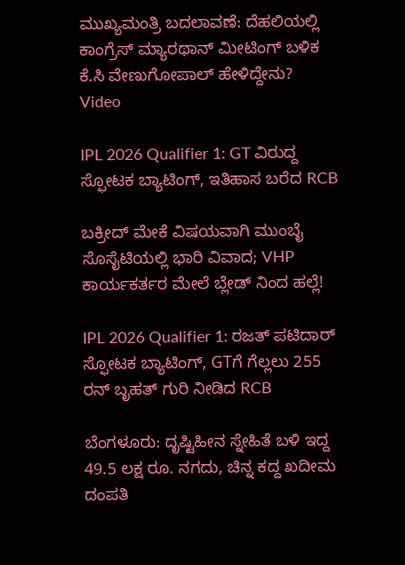ಮುಖ್ಯಮಂತ್ರಿ ಬದಲಾವಣೆ: ದೆಹಲಿಯಲ್ಲಿ ಕಾಂಗ್ರೆಸ್‌ ಮ್ಯಾರಥಾನ್‌ ಮೀಟಿಂಗ್ ಬಳಿಕ ಕೆ.ಸಿ ವೇಣುಗೋಪಾಲ್ ಹೇಳಿದ್ದೇನು? Video

IPL 2026 Qualifier 1: GT ವಿರುದ್ದ ಸ್ಫೋಟಕ ಬ್ಯಾಟಿಂಗ್, ಇತಿಹಾಸ ಬರೆದ RCB

ಬಕ್ರೀದ್ ಮೇಕೆ ವಿಷಯವಾಗಿ ಮುಂಬೈ ಸೊಸೈಟಿಯಲ್ಲಿ ಭಾರಿ ವಿವಾದ; VHP ಕಾರ್ಯಕರ್ತರ ಮೇಲೆ ಬ್ಲೇಡ್ ನಿಂದ ಹಲ್ಲೆ!

IPL 2026 Qualifier 1: ರಜತ್ ಪಟಿದಾರ್ ಸ್ಫೋಟಕ ಬ್ಯಾಟಿಂಗ್, GTಗೆ ಗೆಲ್ಲಲು 255 ರನ್ ಬೃಹತ್ ಗುರಿ ನೀಡಿದ RCB

ಬೆಂಗಳೂರು: ದೃಷ್ಟಿಹೀನ ಸ್ನೇಹಿತೆ ಬಳಿ ಇದ್ದ 49.5 ಲಕ್ಷ ರೂ. ನಗದು, ಚಿನ್ನ ಕದ್ದ ಖದೀಮ ದಂಪತಿ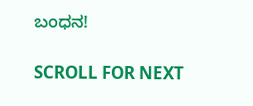ಬಂಧನ!

SCROLL FOR NEXT